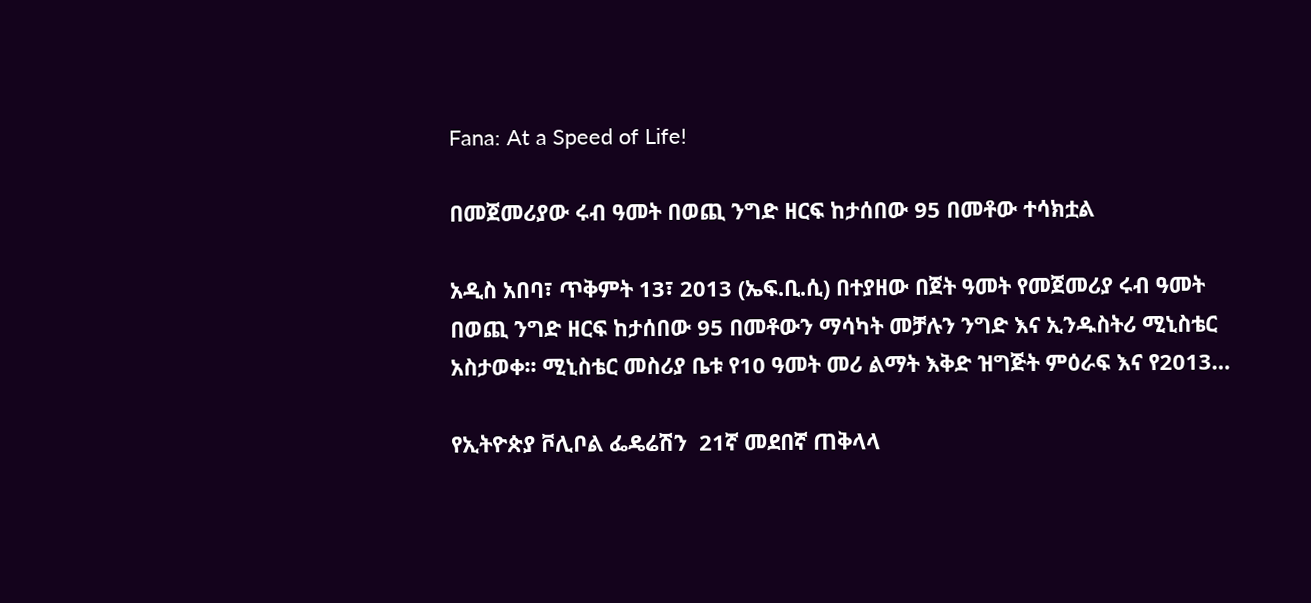Fana: At a Speed of Life!

በመጀመሪያው ሩብ ዓመት በወጪ ንግድ ዘርፍ ከታሰበው 95 በመቶው ተሳክቷል

አዲስ አበባ፣ ጥቅምት 13፣ 2013 (ኤፍ.ቢ.ሲ) በተያዘው በጀት ዓመት የመጀመሪያ ሩብ ዓመት በወጪ ንግድ ዘርፍ ከታሰበው 95 በመቶውን ማሳካት መቻሉን ንግድ እና ኢንዱስትሪ ሚኒስቴር አስታወቀ፡፡ ሚኒስቴር መስሪያ ቤቱ የ10 ዓመት መሪ ልማት እቅድ ዝግጅት ምዕራፍ እና የ2013…

የኢትዮጵያ ቮሊቦል ፌዴሬሽን  21ኛ መደበኛ ጠቅላላ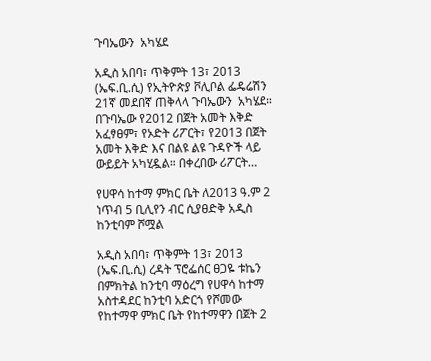ጉባኤውን  አካሄደ

አዲስ አበባ፣ ጥቅምት 13፣ 2013 (ኤፍ.ቢ.ሲ) የኢትዮጵያ ቮሊቦል ፌዴሬሽን  21ኛ መደበኛ ጠቅላላ ጉባኤውን  አካሄደ። በጉባኤው የ2012 በጀት አመት እቅድ አፈፃፀም፣ የኦድት ሪፖርት፣ የ2013 በጀት አመት እቅድ እና በልዩ ልዩ ጉዳዮች ላይ ውይይት አካሂዷል። በቀረበው ሪፖርት…

የሀዋሳ ከተማ ምክር ቤት ለ2013 ዓ.ም 2 ነጥብ 5 ቢሊየን ብር ሲያፀድቅ አዲስ ከንቲባም ሾሟል

አዲስ አበባ፣ ጥቅምት 13፣ 2013 (ኤፍ.ቢ.ሲ) ረዳት ፕሮፌሰር ፀጋዬ ቱኬን በምክትል ከንቲባ ማዕረግ የሀዋሳ ከተማ አስተዳደር ከንቲባ አድርጎ የሾመው የከተማዋ ምክር ቤት የከተማዋን በጀት 2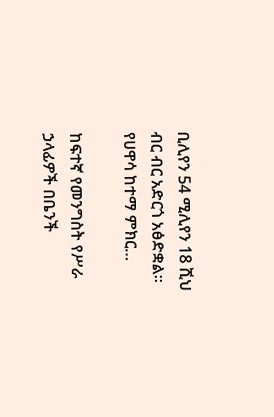ቢሊየን 54 ሚሊየን 18 ሺህ ብር ብር አድርጎ አፅድቋል።   የሀዋሳ ከተማ ምክር…

ከፍተኛ የመንግስት የሥራ ኃላፊዎች በቤንች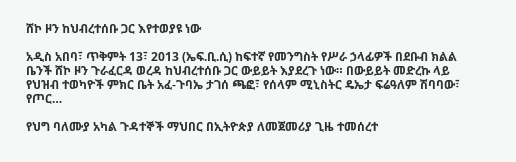ሸኮ ዞን ከህብረተሰቡ ጋር እየተወያዩ ነው

አዲስ አበባ፣ ጥቅምት 13፣ 2013 (ኤፍ.ቢ.ሲ) ከፍተኛ የመንግስት የሥራ ኃላፊዎች በደቡብ ክልል ቤንች ሸኮ ዞን ጉራፈርዳ ወረዳ ከህብረተሰቡ ጋር ውይይት እያደረጉ ነው። በውይይት መድረኩ ላይ የህዝብ ተወካዮች ምክር ቤት አፈ-ጉባኤ ታገሰ ጫፎ፣ የሰላም ሚኒስትር ዴኤታ ፍሬዓለም ሽባባው፣ የጦር…

የህግ ባለሙያ አካል ጉዳተኞች ማህበር በኢትዮጵያ ለመጀመሪያ ጊዜ ተመሰረተ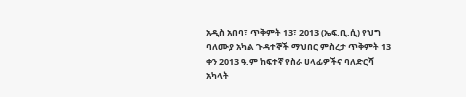አዲስ አበባ፣ ጥቅምት 13፣ 2013 (ኤፍ.ቢ.ሲ) የህግ ባለሙያ አካል ጉዳተኞች ማህበር ምስረታ ጥቅምት 13 ቀን 2013 ዓ.ም ከፍተኛ የስራ ሀላፊዎችና ባለድርሻ አካላት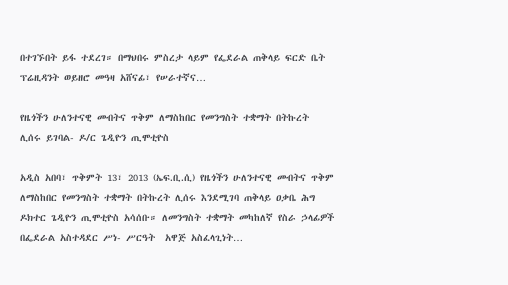በተገኙበት ይፋ ተደረገ። በማህበሩ ምስረታ ላይም የፌደራል ጠቅላይ ፍርድ ቤት ፕሬዚዳንት ወይዘሮ መዓዛ አሸናፊ፣ የሠራተኛና…

የዜጎችን ሁለንተናዊ መብትና ጥቅም ለማስከበር የመንግስት ተቋማት በትኩረት ሊሰሩ ይገባል- ዶ/ር ጌዲዮን ጢሞቲዮስ

አዲስ አበባ፣ ጥቅምት 13፣ 2013 (ኤፍ.ቢ.ሲ) የዜጎችን ሁለንተናዊ መብትና ጥቅም ለማስከበር የመንግስት ተቋማት በትኩረት ሊሰሩ እንደሚገባ ጠቅላይ ዐቃቤ ሕግ ዶክተር ጌዲዮን ጢሞቲዮስ አሳሰቡ። ለመንግስት ተቋማት መካከለኛ የስራ ኃላፊዎች በፌደራል አስተዳደር ሥነ- ሥርዓት  አዋጅ አስፈላጊነት…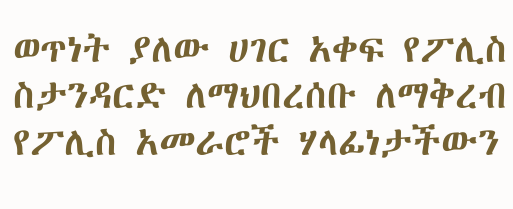ወጥነት ያለው ሀገር አቀፍ የፖሊስ ስታንዳርድ ለማህበረሰቡ ለማቅረብ የፖሊስ አመራሮች ሃላፊነታችውን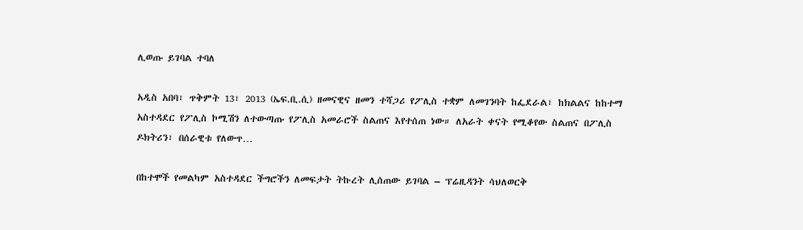ሊወጡ ይገባል ተባለ

አዲስ አበባ፣ ጥቅምት 13፣ 2013 (ኤፍ.ቢ.ሲ) ዘመናዊና ዘመን ተሻጋሪ የፖሊስ ተቋም ለመገንባት ከፌደራል፣ ከክልልና ከከተማ አስተዳደር የፖሊስ ኮሚሽን ለተውጣጡ የፖሊስ አመራሮች ስልጠና እየተሰጠ ነው። ለአራት ቀናት የሚቆየው ስልጠና በፖሊስ ዶክትሪን፣ በሰራዊቱ የለውጥ…

በከተሞች የመልካም አስተዳደር ችግሮችን ለመፍታት ትኩረት ሊሰጠው ይገባል – ፕሬዚዳንት ሳህለወርቅ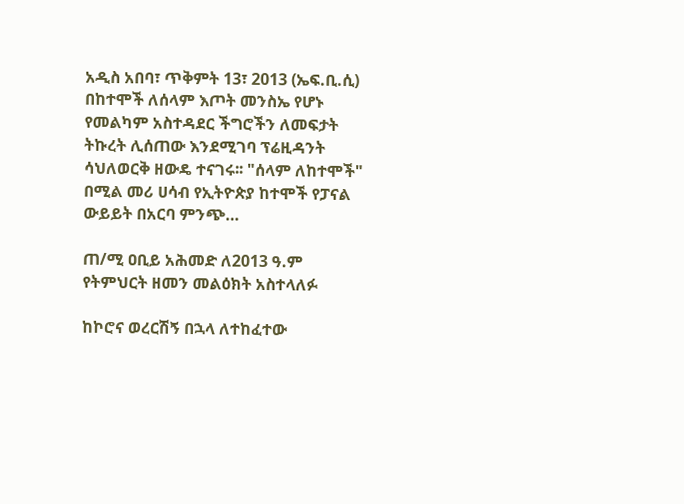አዲስ አበባ፣ ጥቅምት 13፣ 2013 (ኤፍ.ቢ.ሲ) በከተሞች ለሰላም እጦት መንስኤ የሆኑ የመልካም አስተዳደር ችግሮችን ለመፍታት ትኩረት ሊሰጠው እንደሚገባ ፕሬዚዳንት ሳህለወርቅ ዘውዴ ተናገሩ፡፡ "ሰላም ለከተሞች" በሚል መሪ ሀሳብ የኢትዮጵያ ከተሞች የፓናል ውይይት በአርባ ምንጭ…

ጠ/ሚ ዐቢይ አሕመድ ለ2013 ዓ.ም የትምህርት ዘመን መልዕክት አስተላለፉ

ከኮሮና ወረርሽኝ በኋላ ለተከፈተው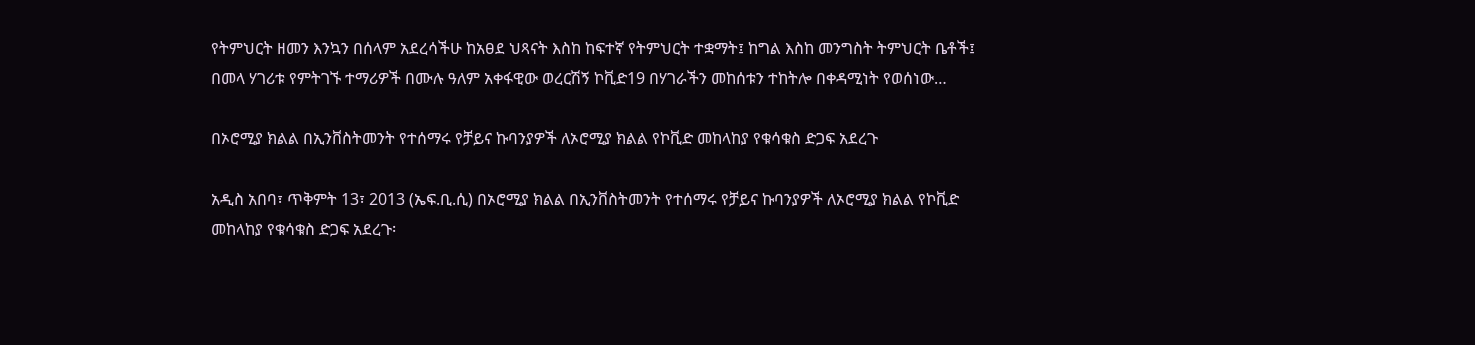የትምህርት ዘመን እንኳን በሰላም አደረሳችሁ ከአፀደ ህጻናት እስከ ከፍተኛ የትምህርት ተቋማት፤ ከግል እስከ መንግስት ትምህርት ቤቶች፤ በመላ ሃገሪቱ የምትገኙ ተማሪዎች በሙሉ ዓለም አቀፋዊው ወረርሽኝ ኮቪድ19 በሃገራችን መከሰቱን ተከትሎ በቀዳሚነት የወሰነው…

በኦሮሚያ ክልል በኢንቨስትመንት የተሰማሩ የቻይና ኩባንያዎች ለኦሮሚያ ክልል የኮቪድ መከላከያ የቁሳቁስ ድጋፍ አደረጉ

አዲስ አበባ፣ ጥቅምት 13፣ 2013 (ኤፍ.ቢ.ሲ) በኦሮሚያ ክልል በኢንቨስትመንት የተሰማሩ የቻይና ኩባንያዎች ለኦሮሚያ ክልል የኮቪድ መከላከያ የቁሳቁስ ድጋፍ አደረጉ፡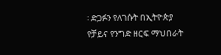፡ ድጋፉን የለገሱት በኢትዮጵያ የቻይና የንግድ ዘርፍ ማህበራት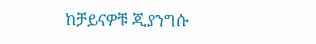ከቻይናዎቹ ጂያንግሱ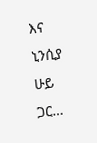እና ኒንሲያ ሁይ ጋር…